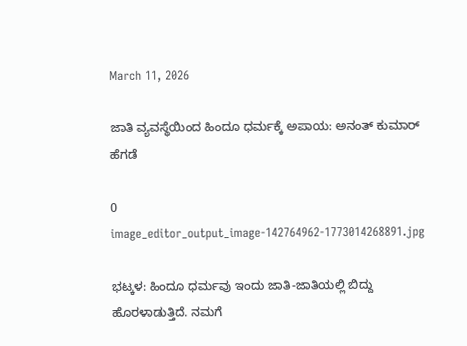March 11, 2026

ಜಾತಿ ವ್ಯವಸ್ಥೆಯಿಂದ ಹಿಂದೂ ಧರ್ಮಕ್ಕೆ ಅಪಾಯ: ಅನಂತ್ ಕುಮಾ‌ರ್ ಹೆಗಡೆ

0
image_editor_output_image-142764962-1773014268891.jpg

ಭಟ್ಕಳ: ಹಿಂದೂ ಧರ್ಮವು ಇಂದು ಜಾತಿ-ಜಾತಿಯಲ್ಲಿ ಬಿದ್ದು ಹೊರಳಾಡುತ್ತಿದೆ. ನಮಗೆ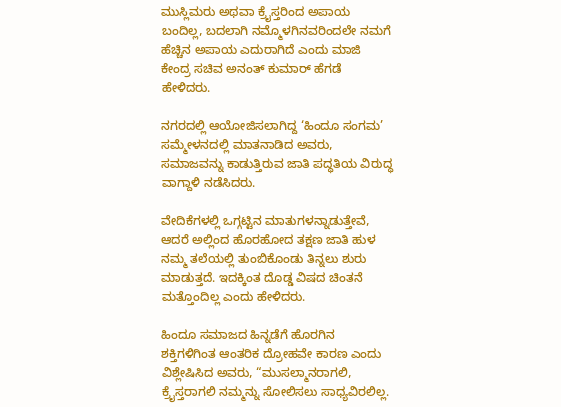ಮುಸ್ಲಿಮರು ಅಥವಾ ಕ್ರೈಸ್ತರಿಂದ ಅಪಾಯ ಬಂದಿಲ್ಲ, ಬದಲಾಗಿ ನಮ್ಮೊಳಗಿನವರಿಂದಲೇ ನಮಗೆ ಹೆಚ್ಚಿನ ಅಪಾಯ ಎದುರಾಗಿದೆ ಎಂದು ಮಾಜಿ ಕೇಂದ್ರ ಸಚಿವ ಅನಂತ್ ಕುಮಾ‌ರ್ ಹೆಗಡೆ ಹೇಳಿದರು.

ನಗರದಲ್ಲಿ ಆಯೋಜಿಸಲಾಗಿದ್ದ ‘ಹಿಂದೂ ಸಂಗಮ’ ಸಮ್ಮೇಳನದಲ್ಲಿ ಮಾತನಾಡಿದ ಅವರು, ಸಮಾಜವನ್ನು ಕಾಡುತ್ತಿರುವ ಜಾತಿ ಪದ್ಧತಿಯ ವಿರುದ್ಧ ವಾಗ್ದಾಳಿ ನಡೆಸಿದರು.

ವೇದಿಕೆಗಳಲ್ಲಿ ಒಗ್ಗಟ್ಟಿನ ಮಾತುಗಳನ್ನಾಡುತ್ತೇವೆ, ಆದರೆ ಅಲ್ಲಿಂದ ಹೊರಹೋದ ತಕ್ಷಣ ಜಾತಿ ಹುಳ ನಮ್ಮ ತಲೆಯಲ್ಲಿ ತುಂಬಿಕೊಂಡು ತಿನ್ನಲು ಶುರು ಮಾಡುತ್ತದೆ. ಇದಕ್ಕಿಂತ ದೊಡ್ಡ ವಿಷದ ಚಿಂತನೆ ಮತ್ತೊಂದಿಲ್ಲ ಎಂದು ಹೇಳಿದರು.

ಹಿಂದೂ ಸಮಾಜದ ಹಿನ್ನಡೆಗೆ ಹೊರಗಿನ ಶಕ್ತಿಗಳಿಗಿಂತ ಆಂತರಿಕ ದ್ರೋಹವೇ ಕಾರಣ ಎಂದು ವಿಶ್ಲೇಷಿಸಿದ ಅವರು, “ಮುಸಲ್ಮಾನರಾಗಲಿ, ಕ್ರೈಸ್ತರಾಗಲಿ ನಮ್ಮನ್ನು ಸೋಲಿಸಲು ಸಾಧ್ಯವಿರಲಿಲ್ಲ.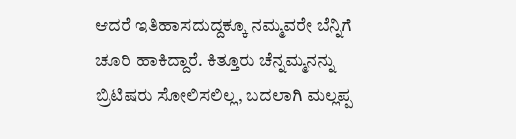ಆದರೆ ಇತಿಹಾಸದುದ್ದಕ್ಕೂ ನಮ್ಮವರೇ ಬೆನ್ನಿಗೆ ಚೂರಿ ಹಾಕಿದ್ದಾರೆ. ಕಿತ್ತೂರು ಚೆನ್ನಮ್ಮನನ್ನು ಬ್ರಿಟಿಷರು ಸೋಲಿಸಲಿಲ್ಲ, ಬದಲಾಗಿ ಮಲ್ಲಪ್ಪ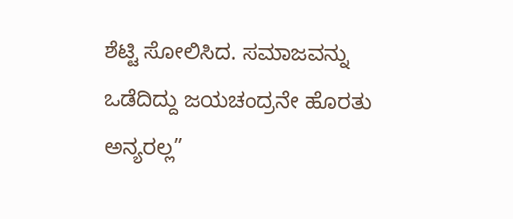ಶೆಟ್ಟಿ ಸೋಲಿಸಿದ. ಸಮಾಜವನ್ನು ಒಡೆದಿದ್ದು ಜಯಚಂದ್ರನೇ ಹೊರತು ಅನ್ಯರಲ್ಲ”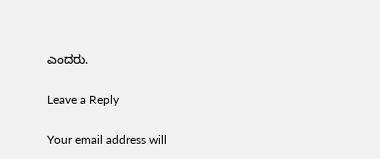ಎಂದರು.

Leave a Reply

Your email address will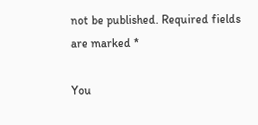not be published. Required fields are marked *

You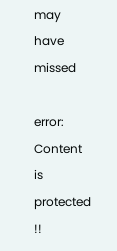may have missed

error: Content is protected !!